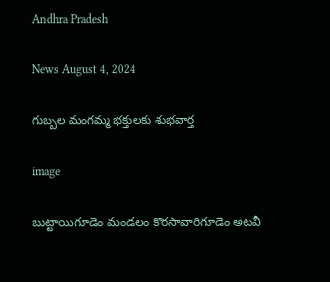Andhra Pradesh

News August 4, 2024

గుబ్బల మంగమ్మ భక్తులకు శుభవార్త

image

బుట్టాయిగూడెం మండలం కొరసావారిగూడెం అటవీ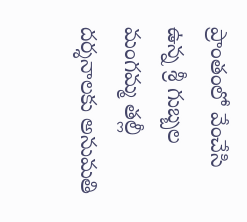ప్రాంతంలో వేంచేసి ఉన్న శ్రీ గుబ్బల మంగమ్మ తల్లీ దర్శనాలకు అనుమతి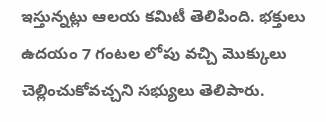ఇస్తున్నట్లు ఆలయ కమిటీ తెలిపింది. భక్తులు ఉదయం 7 గంటల లోపు వచ్చి మొక్కులు చెల్లించుకోవచ్చని సభ్యులు తెలిపారు.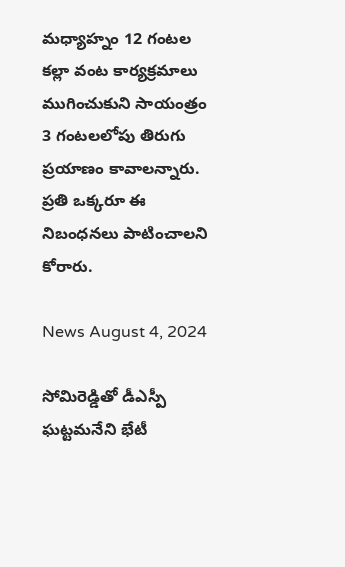మధ్యాహ్నం 12 గంటల కల్లా వంట కార్యక్రమాలు ముగించుకుని సాయంత్రం 3 గంటలలోపు తిరుగు ప్రయాణం కావాలన్నారు. ప్రతి ఒక్కరూ ఈ నిబంధనలు పాటించాలని కోరారు.

News August 4, 2024

సోమిరెడ్డితో డీఎస్పీ ఘట్టమనేని భేటీ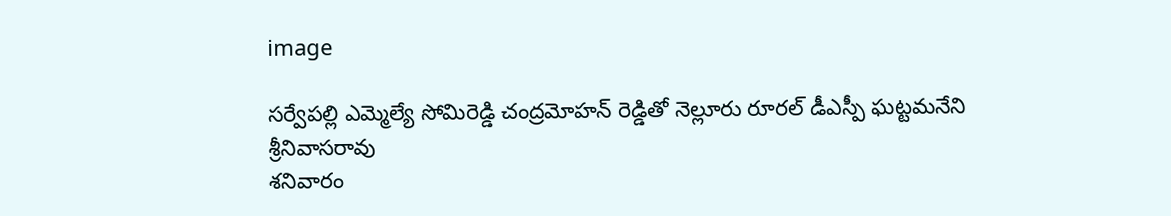image

సర్వేపల్లి ఎమ్మెల్యే సోమిరెడ్డి చంద్రమోహన్ రెడ్డితో నెల్లూరు రూరల్ డీఎస్పీ ఘట్టమనేని శ్రీనివాసరావు
శనివారం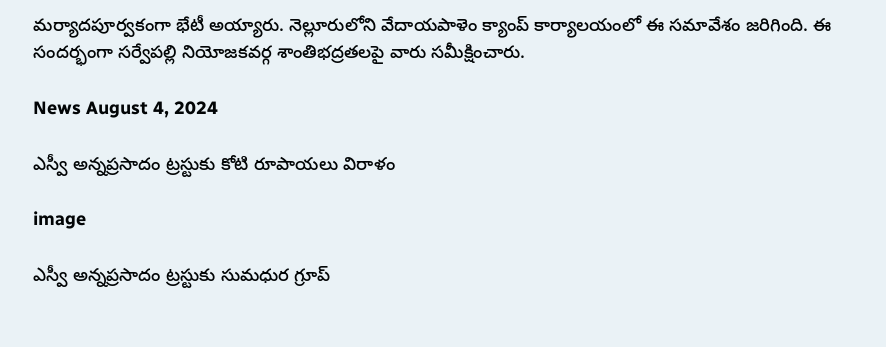మర్యాదపూర్వకంగా భేటీ అయ్యారు. నెల్లూరులోని వేదాయపాళెం క్యాంప్ కార్యాలయంలో ఈ సమావేశం జరిగింది. ఈ సందర్భంగా సర్వేపల్లి నియోజకవర్గ శాంతిభద్రతలపై వారు సమీక్షించారు.

News August 4, 2024

ఎస్వీ అన్నప్రసాదం ట్రస్టుకు కోటి రూపాయలు విరాళం

image

ఎస్వీ అన్నప్రసాదం ట్రస్టుకు సుమధుర గ్రూప్‌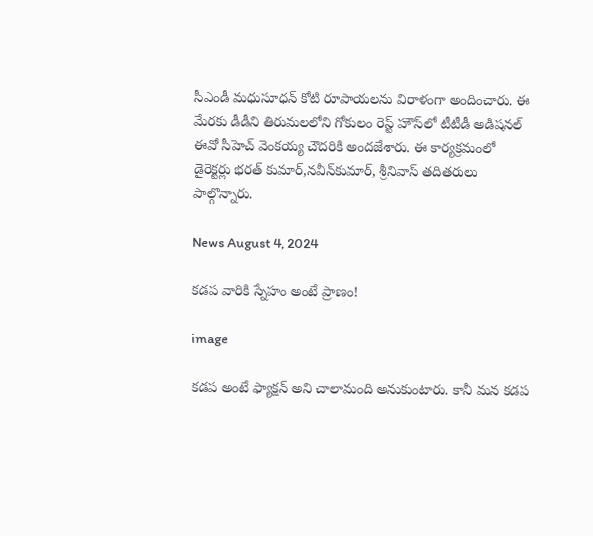సీఎండీ మధుసూధన్‌ కోటి రూపాయలను విరాళంగా అందించారు. ఈ  మేరకు డీడీని తిరుమలలోని గోకులం రెస్ట్‌ హౌస్‌లో టీటీడీ అడిషనల్‌ ఈవో సీహెచ్‌ వెంకయ్య చౌదరికి అందజేశారు. ఈ కార్యక్రమంలో డైరెక్టర్లు భరత్ కుమార్,నవీన్‌కుమార్‌, శ్రీనివాస్‌ తదితరులు పాల్గొన్నారు.

News August 4, 2024

కడప వారికి స్నేహం అంటే ప్రాణం!

image

కడప అంటే ఫ్యాక్షన్ అని చాలామంది అనుకుంటారు. కానీ మన కడప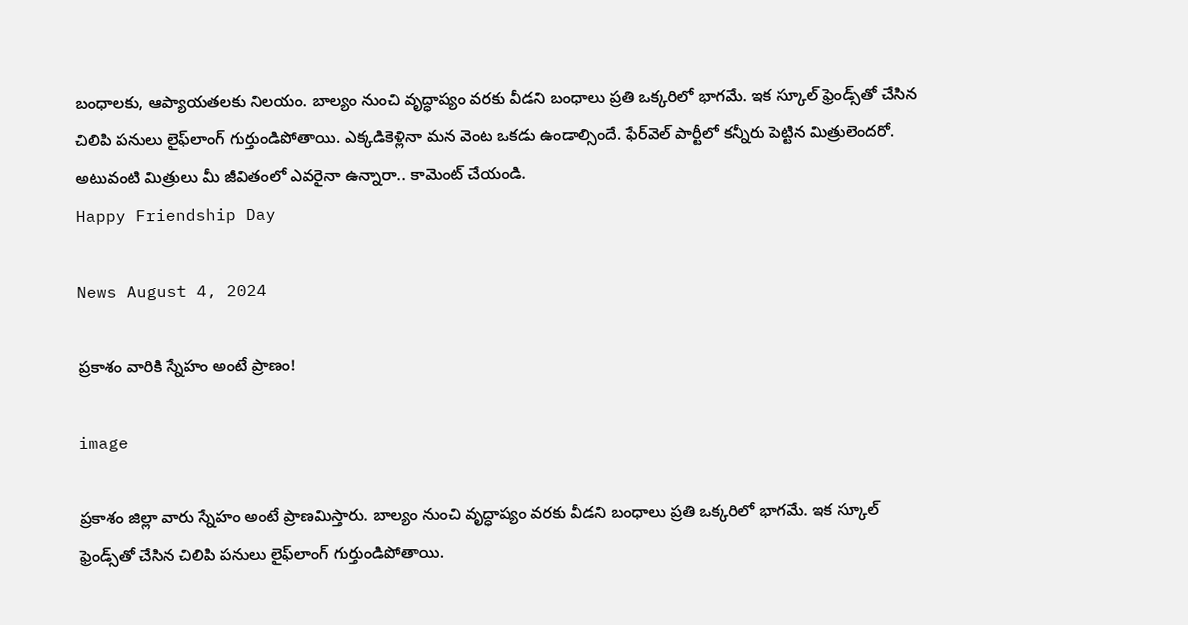బంధాలకు, ఆప్యాయతలకు నిలయం. బాల్యం నుంచి వృద్ధాప్యం వరకు వీడని బంధాలు‌ ప్రతి ఒక్కరిలో భాగమే. ఇక స్కూల్‌‌ ఫ్రెండ్స్‌తో చేసిన చిలిపి పనులు లైఫ్‌లాంగ్ గుర్తుండిపోతాయి. ఎక్కడికెళ్లినా మన వెంట ఒకడు ఉండాల్సిందే. ఫేర్‌వెల్‌ పార్టీలో కన్నీరు పెట్టిన మిత్రులెందరో. అటువంటి మిత్రులు మీ జీవితంలో ఎవరైనా ఉన్నారా.. కామెంట్ చేయండి.
Happy Friendship Day

News August 4, 2024

ప్రకాశం వారికి స్నేహం అంటే ప్రాణం!

image

ప్రకాశం జిల్లా వారు స్నేహం అంటే ప్రాణమిస్తారు. బాల్యం నుంచి వృద్ధాప్యం వరకు వీడని బంధాలు‌ ప్రతి ఒక్కరిలో భాగమే. ఇక స్కూల్‌‌ ఫ్రెండ్స్‌తో చేసిన చిలిపి పనులు లైఫ్‌లాంగ్ గుర్తుండిపోతాయి.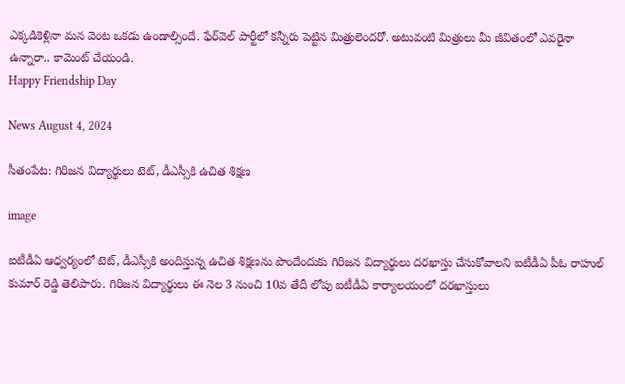ఎక్కడికెళ్లినా మన వెంట ఒకడు ఉండాల్సిందే. ఫేర్‌వెల్‌ పార్టీలో కన్నీరు పెట్టిన మిత్రులెందరో. అటువంటి మిత్రులు మీ జీవితంలో ఎవరైనా ఉన్నారా.. కామెంట్ చేయండి.
Happy Friendship Day

News August 4, 2024

సీతంపేట: గిరిజన విద్యార్థులు టెట్, డీఎస్సీకి ఉచిత శిక్షణ

image

ఐటీడీఏ ఆధ్వర్యంలో టెట్, డీఎస్సీకి అందిస్తున్న ఉచిత శిక్షణను పొందేందుకు గిరిజన విద్యార్థులు దరఖాస్తు చేసుకోవాలని ఐటీడీఏ పీఓ రాహుల్ కుమార్ రెడ్డి తెలిపారు. గిరిజన విద్యార్థులు ఈ నెల 3 నుంచి 10వ తేదీ లోపు ఐటీడీఏ కార్యాలయంలో దరఖాస్తులు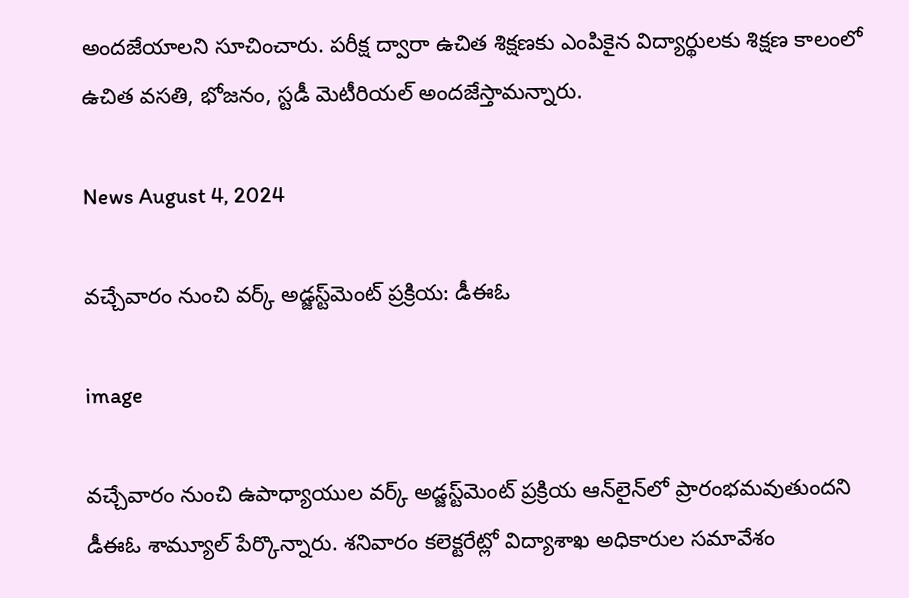అందజేయాలని సూచించారు. పరీక్ష ద్వారా ఉచిత శిక్షణకు ఎంపికైన విద్యార్థులకు శిక్షణ కాలంలో ఉచిత వసతి, భోజనం, స్టడీ మెటీరియల్ అందజేస్తామన్నారు.

News August 4, 2024

వచ్చేవారం నుంచి వర్క్ అడ్జస్ట్‌మెంట్ ప్రక్రియ: డీఈఓ

image

వచ్చేవారం నుంచి ఉపాధ్యాయుల వర్క్ అడ్జస్ట్‌మెంట్ ప్రక్రియ ఆన్‌లైన్‌లో ప్రారంభమవుతుందని డీఈఓ శామ్యూల్ పేర్కొన్నారు. శనివారం కలెక్టరేట్లో విద్యాశాఖ అధికారుల సమావేశం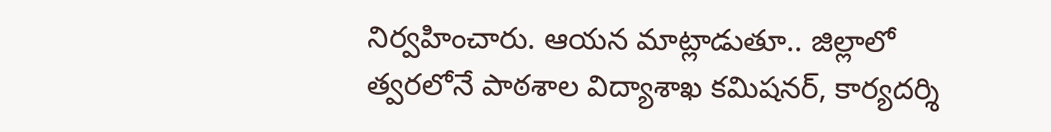నిర్వహించారు. ఆయన మాట్లాడుతూ.. జిల్లాలో త్వరలోనే పాఠశాల విద్యాశాఖ కమిషనర్, కార్యదర్శి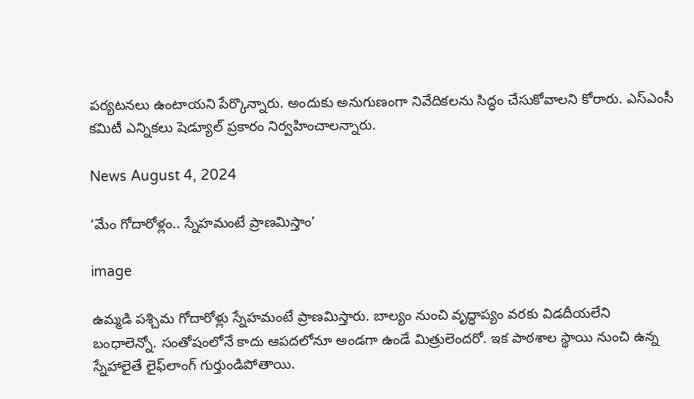పర్యటనలు ఉంటాయని పేర్కొన్నారు. అందుకు అనుగుణంగా నివేదికలను సిద్ధం చేసుకోవాలని కోరారు. ఎస్ఎంసీ కమిటీ ఎన్నికలు షెడ్యూల్ ప్రకారం నిర్వహించాలన్నారు.

News August 4, 2024

‘మేం గోదారోళ్లం.. స్నేహమంటే ప్రాణమిస్తాం’

image

ఉమ్మడి పశ్చిమ గోదారోళ్లు స్నేహమంటే ప్రాణమిస్తారు. బాల్యం నుంచి వృద్ధాప్యం వరకు విడదీయలేని బంధాలెన్నో. సంతోషంలోనే కాదు ఆపదలోనూ అండగా ఉండే మిత్రులెందరో. ఇక పాఠశాల స్థాయి నుంచి ఉన్న స్నేహాలైతే లైఫ్‌లాంగ్ గుర్తుండిపోతాయి.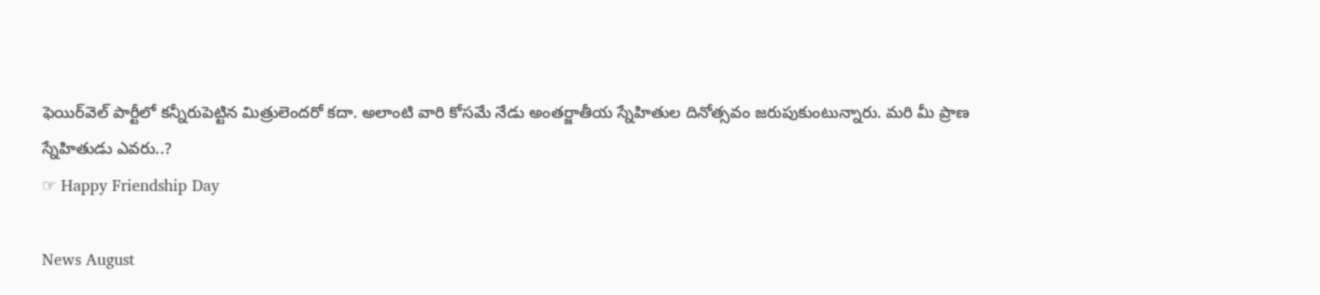ఫెయిర్‌వెల్‌ పార్టీలో కన్నీరుపెట్టిన మిత్రులెందరో కదా. అలాంటి వారి కోసమే నేడు అంతర్జాతీయ స్నేహితుల దినోత్సవం జరుపుకుంటున్నారు. మరి మీ ప్రాణ స్నేహితుడు ఎవరు..?
☞ Happy Friendship Day

News August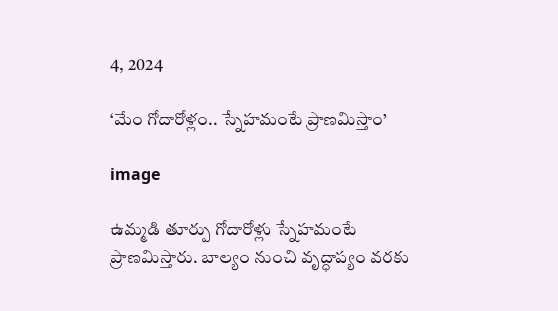4, 2024

‘మేం గోదారోళ్లం.. స్నేహమంటే ప్రాణమిస్తాం’

image

ఉమ్మడి తూర్పు గోదారోళ్లు స్నేహమంటే ప్రాణమిస్తారు. బాల్యం నుంచి వృద్ధాప్యం వరకు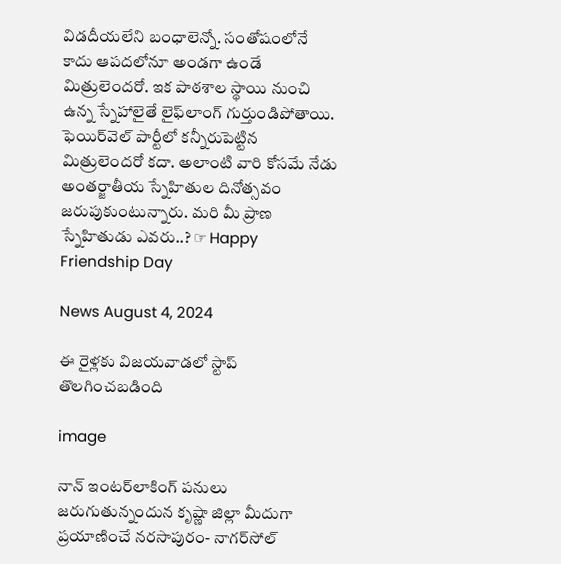విడదీయలేని బంధాలెన్నో. సంతోషంలోనే కాదు ఆపదలోనూ అండగా ఉండే మిత్రులెందరో. ఇక పాఠశాల స్థాయి నుంచి ఉన్న స్నేహాలైతే లైఫ్‌లాంగ్ గుర్తుండిపోతాయి. ఫెయిర్‌వెల్‌ పార్టీలో కన్నీరుపెట్టిన మిత్రులెందరో కదా. అలాంటి వారి కోసమే నేడు అంతర్జాతీయ స్నేహితుల దినోత్సవం జరుపుకుంటున్నారు. మరి మీ ప్రాణ స్నేహితుడు ఎవరు..? ☞ Happy Friendship Day

News August 4, 2024

ఈ రైళ్లకు విజయవాడలో స్టాప్ తొలగించబడింది

image

నాన్ ఇంటర్‌లాకింగ్ పనులు జరుగుతున్నందున కృష్ణా జిల్లా మీదుగా ప్రయాణించే నరసాపురం- నాగర్‌సోల్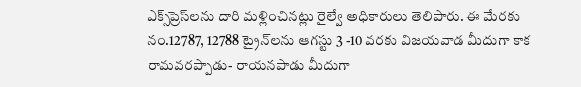ఎక్స్‌ప్రెస్‌లను దారి మళ్లించినట్లు రైల్వే అధికారులు తెలిపారు. ఈ మేరకు నం.12787, 12788 ట్రైన్‌లను ఆగస్టు 3 -10 వరకు విజయవాడ మీదుగా కాక రామవరప్పాడు- రాయనపాడు మీదుగా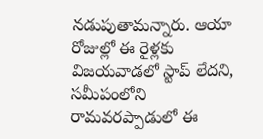నడుపుతామన్నారు. ఆయా రోజుల్లో ఈ రైళ్లకు విజయవాడలో స్టాప్ లేదని, సమీపంలోని రామవరప్పాడులో ఈ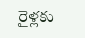రైళ్లకు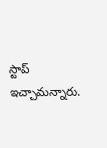స్టాప్ ఇచ్చామన్నారు.